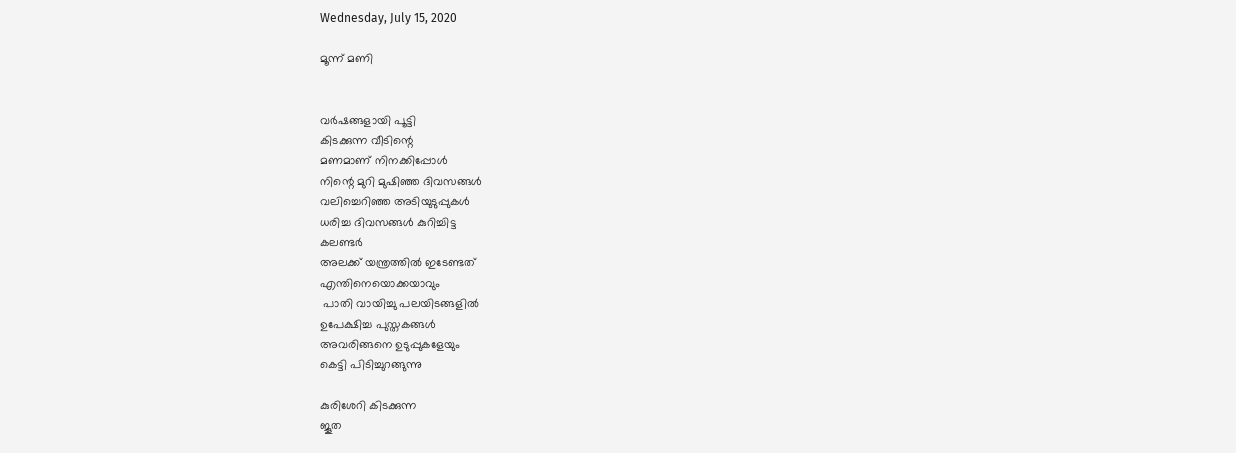Wednesday, July 15, 2020

മൂന്ന് മണി


വര്‍ഷങ്ങളായി പൂട്ടി
കിടക്കുന്ന വീടിന്റെ
മണമാണ്‌ നിനക്കിപ്പോള്‍
നിന്റെ മുറി മുഷിഞ്ഞ ദിവസങ്ങള്‍
വലിച്ചെറിഞ്ഞ അടിയുടുപ്പുകള്‍
ധരിച്ച ദിവസങ്ങള്‍ കുറിച്ചിട്ട
കലണ്ടര്‍
അലക്ക് യന്ത്രത്തില്‍ ഇടേണ്ടത്
എന്തിനെയൊക്കയാവും
 പാതി വായിച്ചു പലയിടങ്ങളില്‍
ഉപേക്ഷിച്ച പുസ്തകങ്ങള്‍
അവരിങ്ങനെ ഉടുപ്പുകളേയും
കെട്ടി പിടിച്ചുറങ്ങുന്നു

കുരിശേറി കിടക്കുന്ന
ജൂത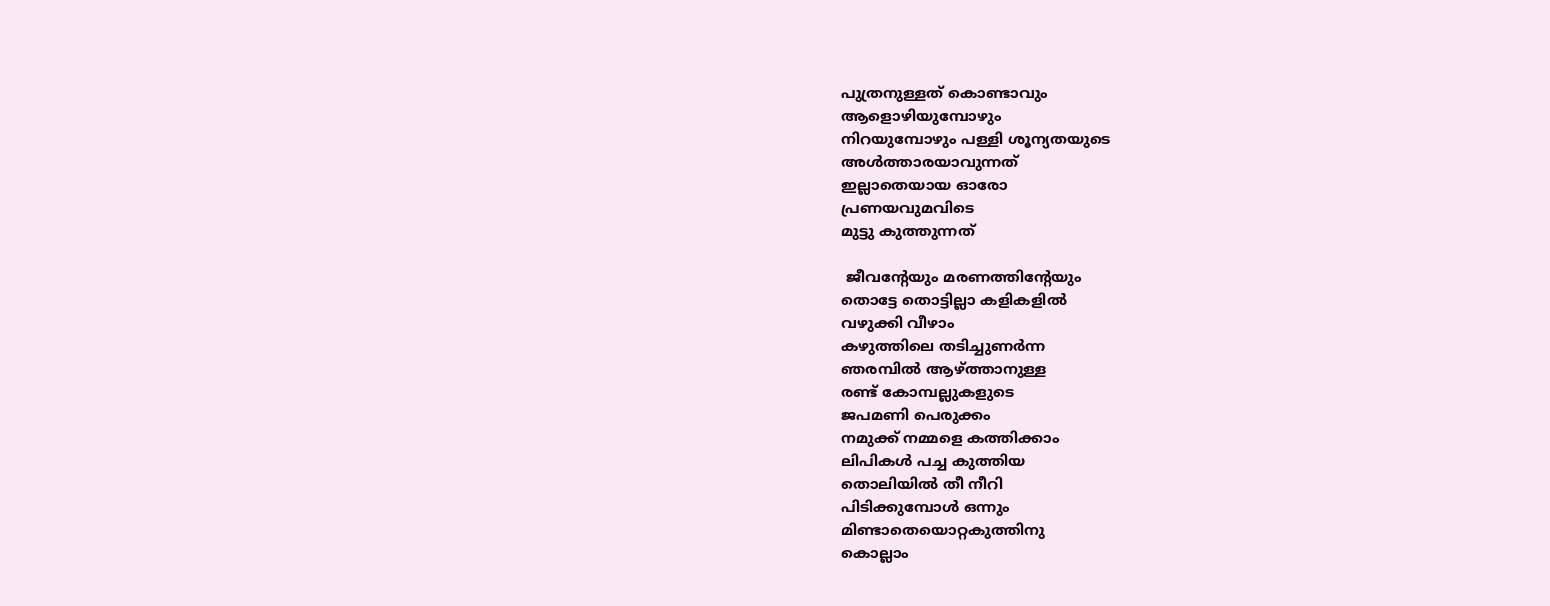പുത്രനുള്ളത് കൊണ്ടാവും
ആളൊഴിയുമ്പോഴും
നിറയുമ്പോഴും പള്ളി ശൂന്യതയുടെ
അള്‍ത്താരയാവുന്നത്
ഇല്ലാതെയായ ഓരോ
പ്രണയവുമവിടെ
മുട്ടു കുത്തുന്നത്

 ജീവന്റേയും മരണത്തിന്റേയും
തൊട്ടേ തൊട്ടില്ലാ കളികളില്‍
വഴുക്കി വീഴാം
കഴുത്തിലെ തടിച്ചുണര്‍ന്ന
ഞരമ്പില്‍ ആഴ്ത്താനുള്ള
രണ്ട് കോമ്പല്ലുകളുടെ
ജപമണി പെരുക്കം
നമുക്ക് നമ്മളെ കത്തിക്കാം
ലിപികള്‍ പച്ച കുത്തിയ
തൊലിയില്‍ തീ നീറി
പിടിക്കുമ്പോള്‍ ഒന്നും
മിണ്ടാതെയൊറ്റകുത്തിനു
കൊല്ലാം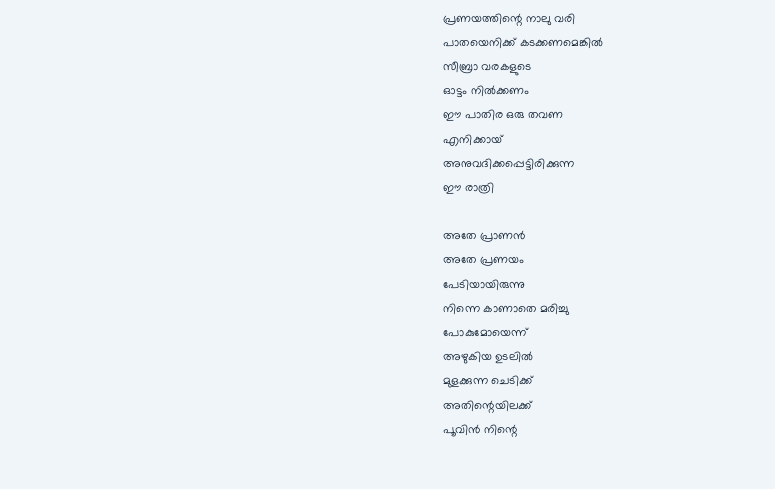പ്രണയത്തിന്റെ നാലു വരി
പാതയെനിക്ക് കടക്കണമെങ്കില്‍
സീബ്രാ വരകളുടെ
ഓട്ടം നില്‍ക്കണം
ഈ പാതിര ഒരു തവണ
എനിക്കായ്
അനുവദിക്കപ്പെട്ടിരിക്കുന്ന
ഈ രാത്രി

അതേ പ്രാണന്‍
അതേ പ്രണയം
പേടിയായിരുന്നു
നിന്നെ കാണാതെ മരിച്ചു
പോകുമോയെന്ന്
അഴുകിയ ഉടലില്‍
മുളക്കുന്ന ചെടിക്ക്
അതിന്റെയിലക്ക്
പൂവിന്‍ നിന്റെ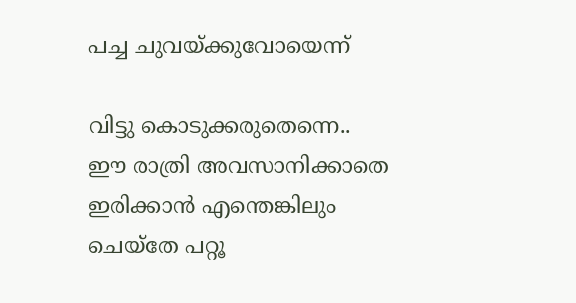പച്ച ചുവയ്ക്കുവോയെന്ന്

വിട്ടു കൊടുക്കരുതെന്നെ..
ഈ രാത്രി അവസാനിക്കാതെ
ഇരിക്കാന്‍ എന്തെങ്കിലും
ചെയ്തേ പറ്റൂ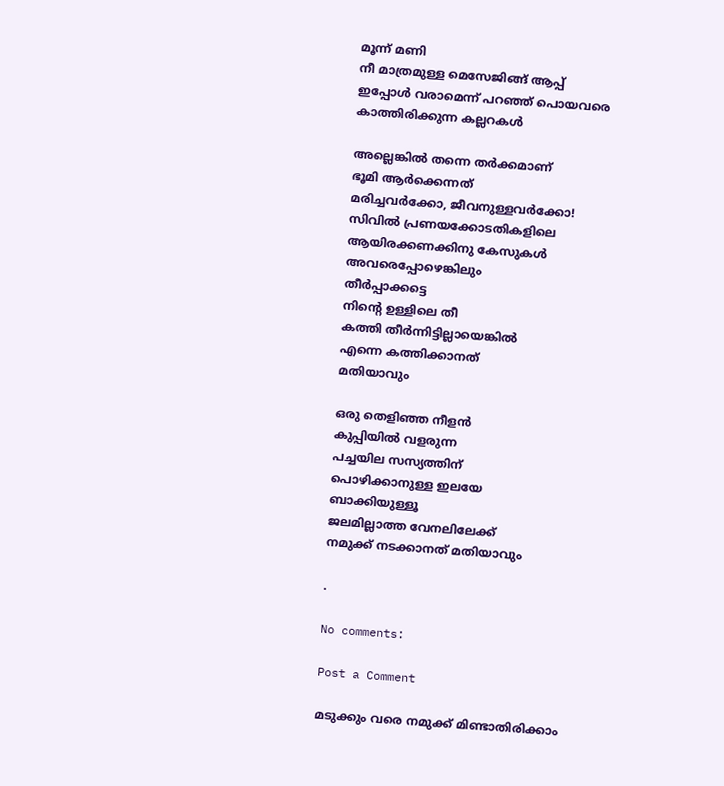മൂന്ന് മണി
നീ മാത്രമുള്ള മെസേജിങ്ങ് ആപ്പ്
ഇപ്പോള്‍ വരാമെന്ന് പറഞ്ഞ് പൊയവരെ
കാത്തിരിക്കുന്ന കല്ലറകള്‍

അല്ലെങ്കില്‍ തന്നെ തര്‍ക്കമാണ്
ഭൂമി ആര്‍ക്കെന്നത്
മരിച്ചവര്‍ക്കോ, ജീവനുള്ളവര്‍ക്കോ!
സിവില്‍ പ്രണയക്കോടതികളിലെ
ആയിരക്കണക്കിനു കേസുകള്‍
അവരെപ്പോഴെങ്കിലും
തീര്‍പ്പാക്കട്ടെ
നിന്റെ ഉള്ളിലെ തീ
കത്തി തീര്‍ന്നിട്ടില്ലായെങ്കില്‍
എന്നെ കത്തിക്കാനത്
മതിയാവും

ഒരു തെളിഞ്ഞ നീളന്‍
കുപ്പിയില്‍ വളരുന്ന
പച്ചയില സസ്യത്തിന്‌
പൊഴിക്കാനുള്ള ഇലയേ
ബാക്കിയുള്ളൂ
ജലമില്ലാത്ത വേനലിലേക്ക്
നമുക്ക് നടക്കാനത് മതിയാവും

.

No comments:

Post a Comment

മടുക്കും വരെ നമുക്ക് മിണ്ടാതിരിക്കാം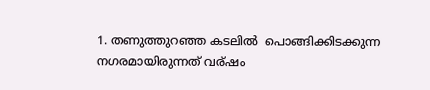1. തണുത്തുറഞ്ഞ കടലില്‍  പൊങ്ങിക്കിടക്കുന്ന നഗരമായിരുന്നത് വര്ഷം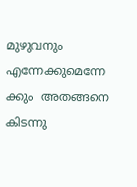മുഴുവനും എന്നേക്കുമെന്നേ ക്കും  അതങ്ങനെ കിടന്നു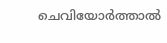ചെവിയോര്‍ത്താല്‍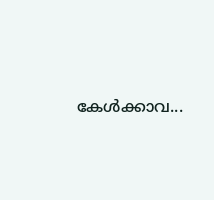കേള്‍ക്കാവ...